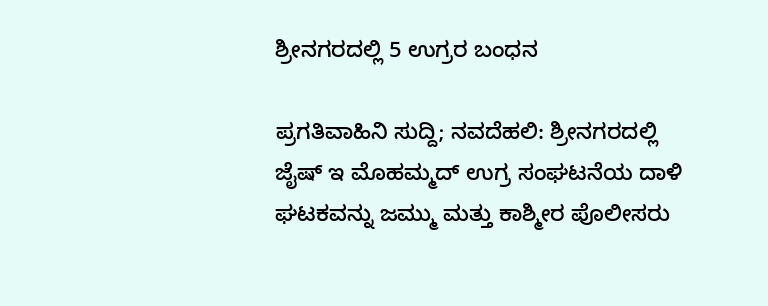ಶ್ರೀನಗರದಲ್ಲಿ 5 ಉಗ್ರರ ಬಂಧನ

ಪ್ರಗತಿವಾಹಿನಿ ಸುದ್ದಿ; ನವದೆಹಲಿ: ಶ್ರೀನಗರದಲ್ಲಿ ಜೈಷ್ ಇ ಮೊಹಮ್ಮದ್ ಉಗ್ರ ಸಂಘಟನೆಯ ದಾಳಿ ಘಟಕವನ್ನು ಜಮ್ಮು ಮತ್ತು ಕಾಶ್ಮೀರ ಪೊಲೀಸರು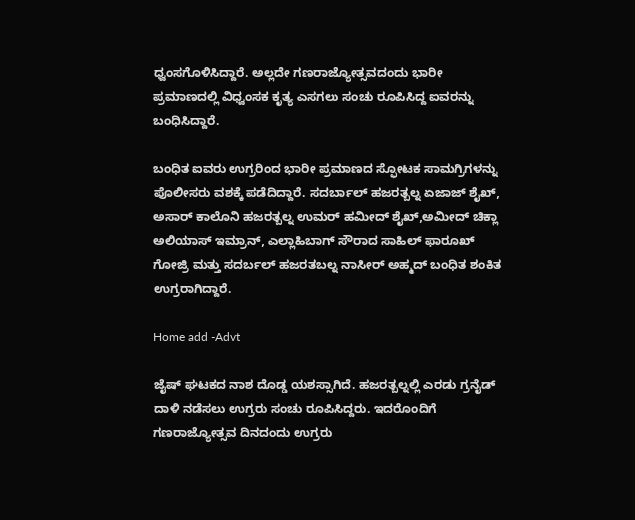ಧ್ವಂಸಗೊಳಿಸಿದ್ದಾರೆ. ಅಲ್ಲದೇ ಗಣರಾಜ್ಯೋತ್ಸವದಂದು ಭಾರೀ ಪ್ರಮಾಣದಲ್ಲಿ ವಿಧ್ವಂಸಕ ಕೃತ್ಯ ಎಸಗಲು ಸಂಚು ರೂಪಿಸಿದ್ದ ಐವರನ್ನು ಬಂಧಿಸಿದ್ದಾರೆ.

ಬಂಧಿತ ಐವರು ಉಗ್ರರಿಂದ ಭಾರೀ ಪ್ರಮಾಣದ ಸ್ಫೋಟಕ ಸಾಮಗ್ರಿಗಳನ್ನು ಪೊಲೀಸರು ವಶಕ್ಕೆ ಪಡೆದಿದ್ದಾರೆ. ಸದರ್ಬಾಲ್ ಹಜರತ್ಬಲ್ನ ಏಜಾಜ್ ಶೈಖ್, ಅಸಾರ್ ಕಾಲೊನಿ ಹಜರತ್ಬಲ್ನ ಉಮರ್ ಹಮೀದ್ ಶೈಖ್,ಅಮೀದ್ ಚಿಕ್ಲಾ ಅಲಿಯಾಸ್ ಇಮ್ರಾನ್, ಎಲ್ಲಾಹಿಬಾಗ್ ಸೌರಾದ ಸಾಹಿಲ್ ಫಾರೂಖ್ ಗೋಜ್ರಿ ಮತ್ತು ಸದರ್ಬಲ್ ಹಜರತಬಲ್ನ ನಾಸೀರ್ ಅಹ್ಮದ್ ಬಂಧಿತ ಶಂಕಿತ ಉಗ್ರರಾಗಿದ್ದಾರೆ.

Home add -Advt

ಜೈಷ್ ಘಟಕದ ನಾಶ ದೊಡ್ಡ ಯಶಸ್ಸಾಗಿದೆ. ಹಜರತ್ಬಲ್ನಲ್ಲಿ ಎರಡು ಗ್ರನೈಡ್ ದಾಳಿ ನಡೆಸಲು ಉಗ್ರರು ಸಂಚು ರೂಪಿಸಿದ್ದರು. ಇದರೊಂದಿಗೆ ಗಣರಾಜ್ಯೋತ್ಸವ ದಿನದಂದು ಉಗ್ರರು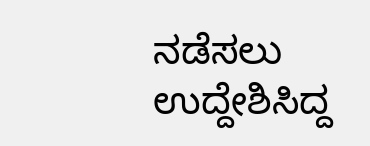ನಡೆಸಲು ಉದ್ದೇಶಿಸಿದ್ದ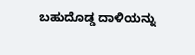ಬಹುದೊಡ್ಡ ದಾಳಿಯನ್ನು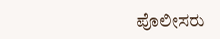ಪೊಲೀಸರು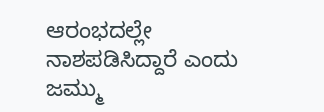ಆರಂಭದಲ್ಲೇ ನಾಶಪಡಿಸಿದ್ದಾರೆ ಎಂದು ಜಮ್ಮು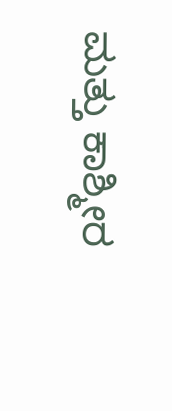ಮತ್ತು ಕಾಶ್ಮೀರ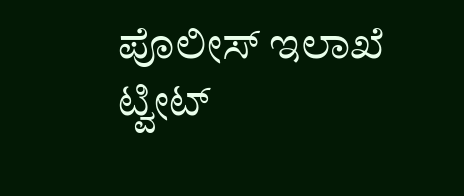ಪೊಲೀಸ್ ಇಲಾಖೆ ಟ್ವೀಟ್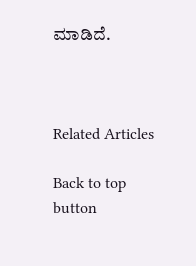ಮಾಡಿದೆ.



Related Articles

Back to top button